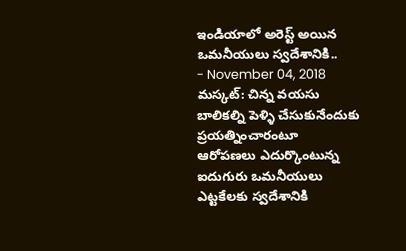ఇండియాలో అరెస్ట్ అయిన ఒమనీయులు స్వదేశానికి..
- November 04, 2018
మస్కట్: చిన్న వయసు బాలికల్ని పెళ్ళి చేసుకునేందుకు ప్రయత్నించారంటూ ఆరోపణలు ఎదుర్కొంటున్న ఐదుగురు ఒమనీయులు ఎట్టకేలకు స్వదేశానికి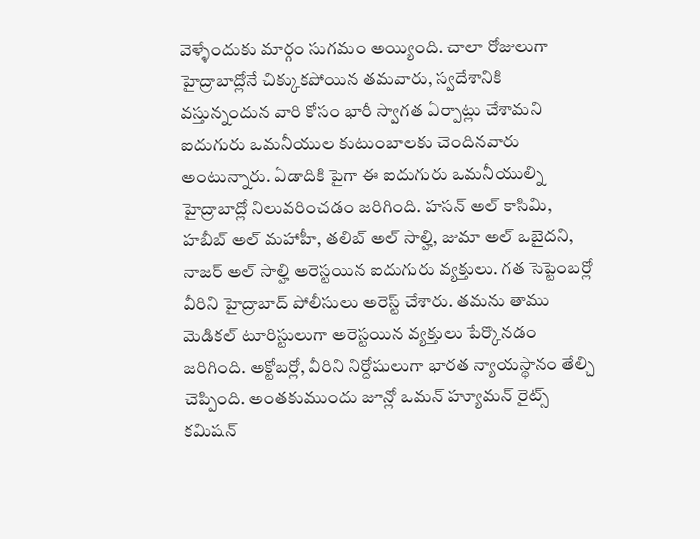వెళ్ళేందుకు మార్గం సుగమం అయ్యింది. చాలా రోజులుగా హైద్రాబాద్లోనే చిక్కుకపోయిన తమవారు, స్వదేశానికి వస్తున్నందున వారి కోసం భారీ స్వాగత ఏర్పాట్లు చేశామని ఐదుగురు ఒమనీయుల కుటుంబాలకు చెందినవారు అంటున్నారు. ఏడాదికి పైగా ఈ ఐదుగురు ఒమనీయుల్ని హైద్రాబాద్లో నిలువరించడం జరిగింది. హసన్ అల్ కాసిమి, హబీబ్ అల్ మహాహీ, తలిబ్ అల్ సాల్హి, జుమా అల్ ఒబైదని, నాజర్ అల్ సాల్హి అరెస్టయిన ఐదుగురు వ్యక్తులు. గత సెప్టెంబర్లో వీరిని హైద్రాబాద్ పోలీసులు అరెస్ట్ చేశారు. తమను తాము మెడికల్ టూరిస్టులుగా అరెస్టయిన వ్యక్తులు పేర్కొనడం జరిగింది. అక్టోబర్లో, వీరిని నిర్దోషులుగా భారత న్యాయస్థానం తేల్చి చెప్పింది. అంతకుముందు జూన్లో ఒమన్ హ్యూమన్ రైట్స్ కమిషన్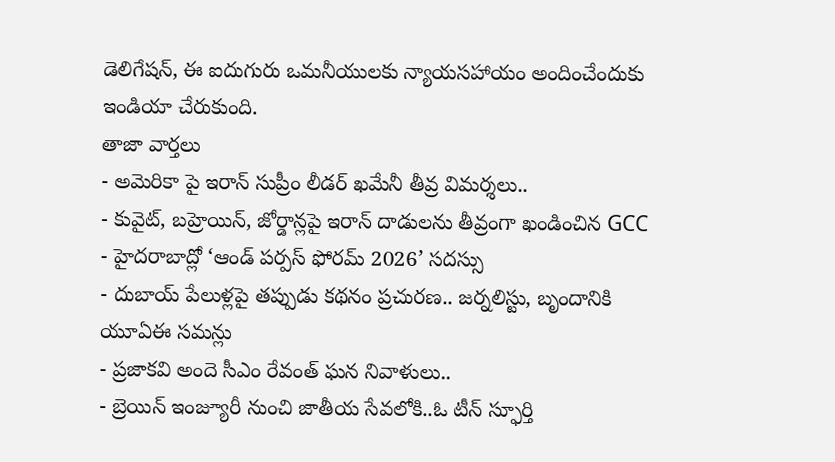డెలిగేషన్, ఈ ఐదుగురు ఒమనీయులకు న్యాయసహాయం అందించేందుకు ఇండియా చేరుకుంది.
తాజా వార్తలు
- అమెరికా పై ఇరాన్ సుప్రీం లీడర్ ఖమేనీ తీవ్ర విమర్శలు..
- కువైట్, బహ్రెయిన్, జోర్డాన్లపై ఇరాన్ దాడులను తీవ్రంగా ఖండించిన GCC
- హైదరాబాద్లో ‘ఆండ్ పర్పస్ ఫోరమ్ 2026’ సదస్సు
- దుబాయ్ పేలుళ్లపై తప్పుడు కథనం ప్రచురణ.. జర్నలిస్టు, బృందానికి యూఏఈ సమన్లు
- ప్రజాకవి అందె సీఎం రేవంత్ ఘన నివాళులు..
- బ్రెయిన్ ఇంజ్యూరీ నుంచి జాతీయ సేవలోకి..ఓ టీన్ స్ఫూర్తి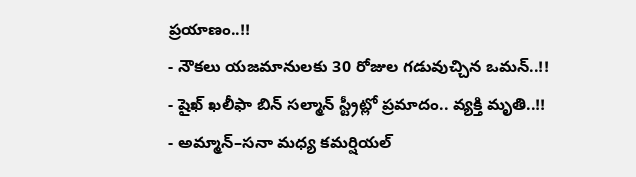ప్రయాణం..!!
- నౌకలు యజమానులకు 30 రోజుల గడువుచ్చిన ఒమన్..!!
- షైఖ్ ఖలీఫా బిన్ సల్మాన్ స్ట్రీట్లో ప్రమాదం.. వ్యక్తి మృతి..!!
- అమ్మాన్–సనా మధ్య కమర్షియల్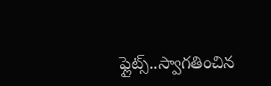ఫ్లైట్స్..స్వాగతించిన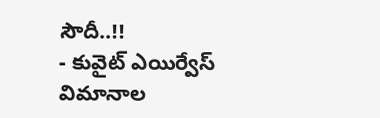సౌదీ..!!
- కువైట్ ఎయిర్వేస్ విమానాల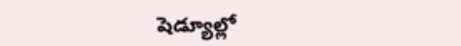షెడ్యూల్లో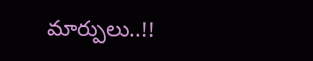మార్పులు..!!